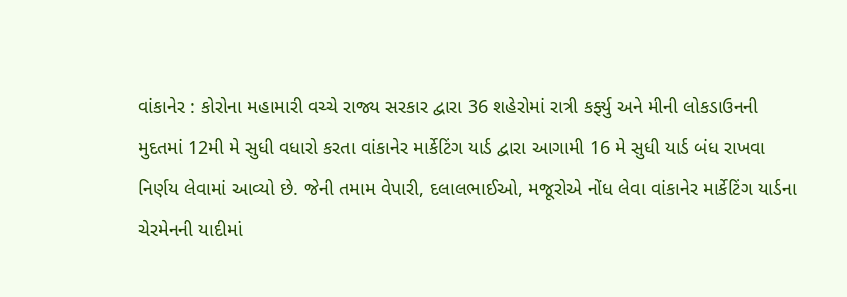વાંકાનેર : કોરોના મહામારી વચ્ચે રાજ્ય સરકાર દ્વારા 36 શહેરોમાં રાત્રી કર્ફ્યુ અને મીની લોકડાઉનની મુદતમાં 12મી મે સુધી વધારો કરતા વાંકાનેર માર્કેટિંગ યાર્ડ દ્વારા આગામી 16 મે સુધી યાર્ડ બંધ રાખવા નિર્ણય લેવામાં આવ્યો છે. જેની તમામ વેપારી, દલાલભાઈઓ, મજૂરોએ નોંધ લેવા વાંકાનેર માર્કેટિંગ યાર્ડના ચેરમેનની યાદીમાં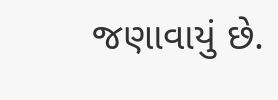જણાવાયું છે.